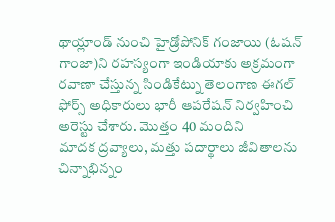థాయ్లాండ్ నుంచి హైడ్రోపోనిక్ గంజాయి (ఓషన్ గాంజా)ని రహస్యంగా ఇండియాకు అక్రమంగా రవాణా చేస్తున్న సిండికేట్ను తెలంగాణ ఈగల్ ఫోర్స్ అధికారులు భారీ ఆపరేషన్ నిర్వహించి అరెస్టు చేశారు. మొత్తం 40 మందిని
మాదక ద్రవ్యాలు, మత్తు పదార్థాలు జీవితాలను చిన్నాభిన్నం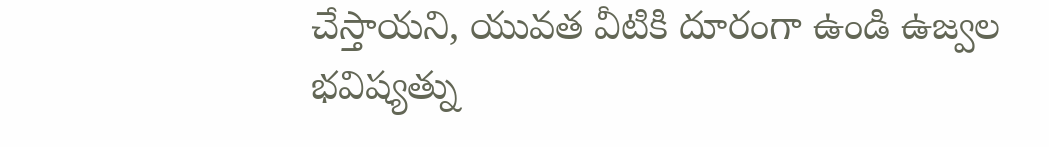చేస్తాయని, యువత వీటికి దూరంగా ఉండి ఉజ్వల భవిష్యత్ను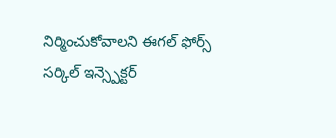నిర్మించుకోవాలని ఈగల్ ఫోర్స్ సర్కిల్ ఇన్స్పెక్టర్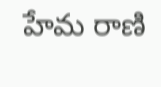హేమ రాణి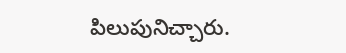పిలుపునిచ్చారు.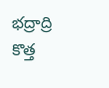భద్రాద్రి కొత్త